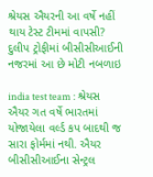શ્રેયસ ઐયરની આ વર્ષે નહીં થાય ટેસ્ટ ટીમમાં વાપસી? દુલીપ ટ્રોફીમાં બીસીસીઆઈની નજરમાં આ છે મોટી નબળાઇ

india test team : શ્રેયસ ઐયર ગત વર્ષે ભારતમાં યોજાયેલા વર્લ્ડ કપ બાદથી જ સારા ફોર્મમાં નથી. ઐયર બીસીસીઆઈના સેન્ટ્રલ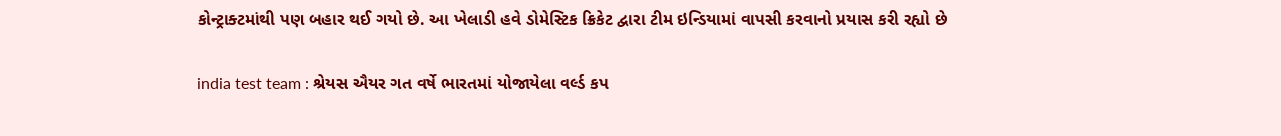કોન્ટ્રાક્ટમાંથી પણ બહાર થઈ ગયો છે. આ ખેલાડી હવે ડોમેસ્ટિક ક્રિકેટ દ્વારા ટીમ ઇન્ડિયામાં વાપસી કરવાનો પ્રયાસ કરી રહ્યો છે

india test team : શ્રેયસ ઐયર ગત વર્ષે ભારતમાં યોજાયેલા વર્લ્ડ કપ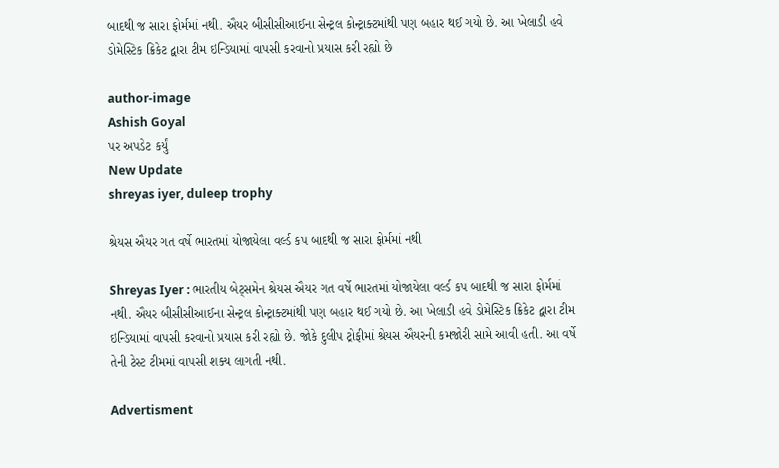બાદથી જ સારા ફોર્મમાં નથી. ઐયર બીસીસીઆઈના સેન્ટ્રલ કોન્ટ્રાક્ટમાંથી પણ બહાર થઈ ગયો છે. આ ખેલાડી હવે ડોમેસ્ટિક ક્રિકેટ દ્વારા ટીમ ઇન્ડિયામાં વાપસી કરવાનો પ્રયાસ કરી રહ્યો છે

author-image
Ashish Goyal
પર અપડેટ કર્યું
New Update
shreyas iyer, duleep trophy

શ્રેયસ ઐયર ગત વર્ષે ભારતમાં યોજાયેલા વર્લ્ડ કપ બાદથી જ સારા ફોર્મમાં નથી

Shreyas Iyer : ભારતીય બેટ્સમેન શ્રેયસ ઐયર ગત વર્ષે ભારતમાં યોજાયેલા વર્લ્ડ કપ બાદથી જ સારા ફોર્મમાં નથી. ઐયર બીસીસીઆઈના સેન્ટ્રલ કોન્ટ્રાક્ટમાંથી પણ બહાર થઈ ગયો છે. આ ખેલાડી હવે ડોમેસ્ટિક ક્રિકેટ દ્વારા ટીમ ઇન્ડિયામાં વાપસી કરવાનો પ્રયાસ કરી રહ્યો છે. જોકે દુલીપ ટ્રોફીમાં શ્રેયસ ઐયરની કમજોરી સામે આવી હતી. આ વર્ષે તેની ટેસ્ટ ટીમમાં વાપસી શક્ય લાગતી નથી.

Advertisment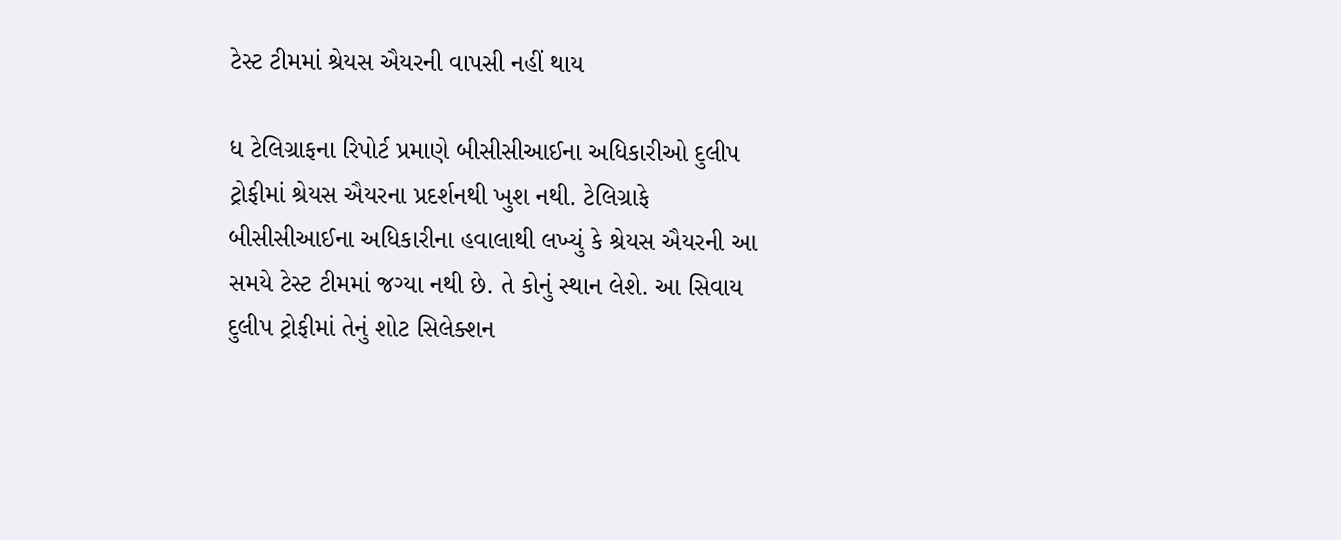ટેસ્ટ ટીમમાં શ્રેયસ ઐયરની વાપસી નહીં થાય

ધ ટેલિગ્રાફના રિપોર્ટ પ્રમાણે બીસીસીઆઈના અધિકારીઓ દુલીપ ટ્રોફીમાં શ્રેયસ ઐયરના પ્રદર્શનથી ખુશ નથી. ટેલિગ્રાફે બીસીસીઆઈના અધિકારીના હવાલાથી લખ્યું કે શ્રેયસ ઐયરની આ સમયે ટેસ્ટ ટીમમાં જગ્યા નથી છે. તે કોનું સ્થાન લેશે. આ સિવાય દુલીપ ટ્રોફીમાં તેનું શોટ સિલેક્શન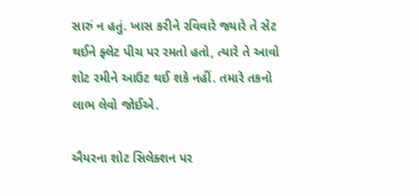સારું ન હતું. ખાસ કરીને રવિવારે જ્યારે તે સેટ થઈને ફ્લેટ પીચ પર રમતો હતો, ત્યારે તે આવો શોટ રમીને આઉટ થઈ શકે નહીં. તમારે તકનો લાભ લેવો જોઈએ.

ઐયરના શોટ સિલેક્શન પર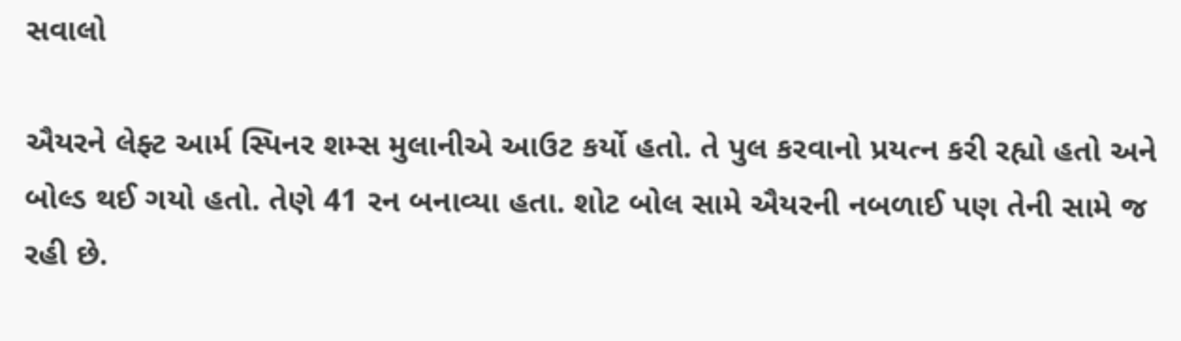સવાલો

ઐયરને લેફ્ટ આર્મ સ્પિનર શમ્સ મુલાનીએ આઉટ કર્યો હતો. તે પુલ કરવાનો પ્રયત્ન કરી રહ્યો હતો અને બોલ્ડ થઈ ગયો હતો. તેણે 41 રન બનાવ્યા હતા. શોટ બોલ સામે ઐયરની નબળાઈ પણ તેની સામે જ રહી છે.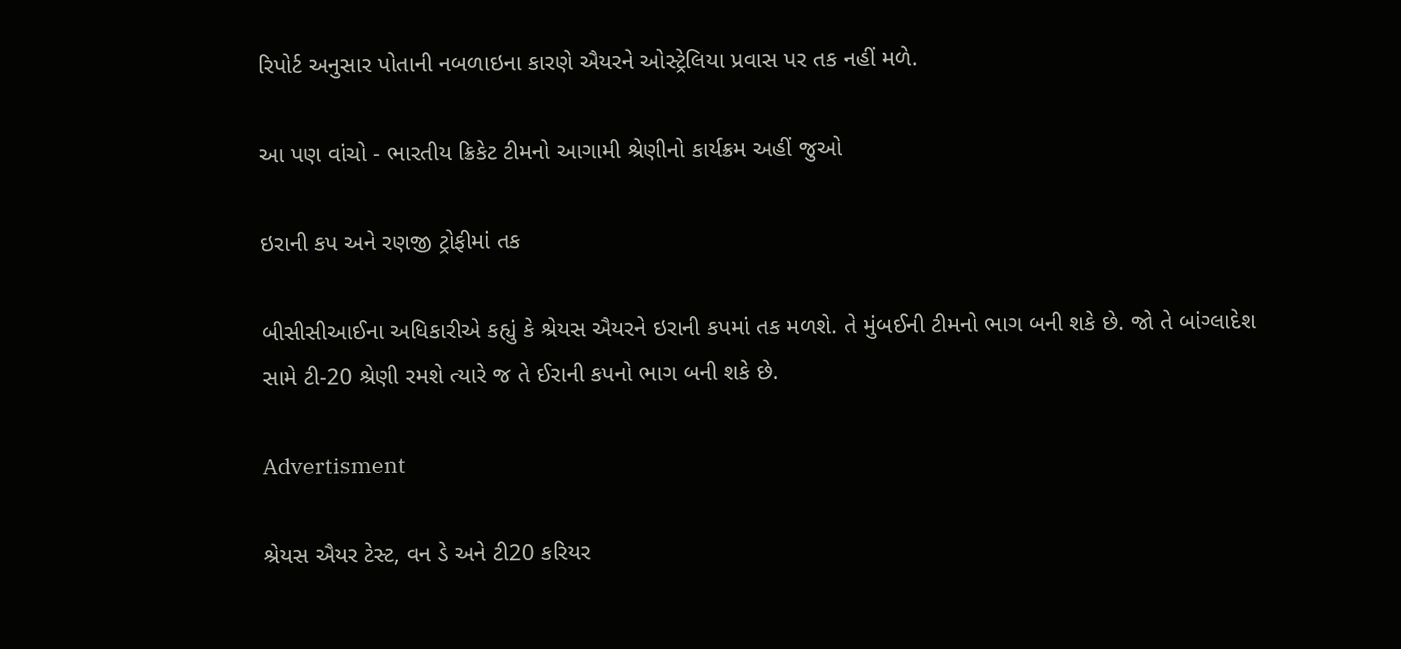રિપોર્ટ અનુસાર પોતાની નબળાઇના કારણે ઐયરને ઓસ્ટ્રેલિયા પ્રવાસ પર તક નહીં મળે.

આ પણ વાંચો - ભારતીય ક્રિકેટ ટીમનો આગામી શ્રેણીનો કાર્યક્રમ અહીં જુઓ

ઇરાની કપ અને રણજી ટ્રોફીમાં તક

બીસીસીઆઈના અધિકારીએ કહ્યું કે શ્રેયસ ઐયરને ઇરાની કપમાં તક મળશે. તે મુંબઈની ટીમનો ભાગ બની શકે છે. જો તે બાંગ્લાદેશ સામે ટી-20 શ્રેણી રમશે ત્યારે જ તે ઈરાની કપનો ભાગ બની શકે છે.

Advertisment

શ્રેયસ ઐયર ટેસ્ટ, વન ડે અને ટી20 કરિયર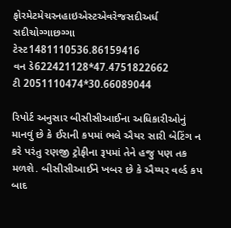ફોરમેટમેચરનહાઇએસ્ટએવરેજસદીઅર્ધ સદીચોગ્ગાછગ્ગા
ટેસ્ટ1481110536.86159416
વન ડે622421128*47.4751822662
ટી 2051110474*30.66089044

રિપોર્ટ અનુસાર બીસીસીઆઈના અધિકારીઓનું માનવું છે કે ઈરાની કપમાં ભલે ઐયર સારી બેટિંગ ન કરે પરંતુ રણજી ટ્રોફીના રૂપમાં તેને હજુ પણ તક મળશે. બીસીસીઆઈને ખબર છે કે ઐય્યર વર્લ્ડ કપ બાદ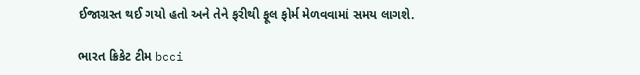ઈજાગ્રસ્ત થઈ ગયો હતો અને તેને ફરીથી ફૂલ ફોર્મ મેળવવામાં સમય લાગશે.

ભારત ક્રિકેટ ટીમ bcci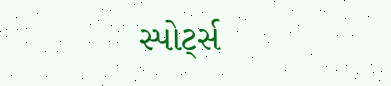સ્પોર્ટ્સ